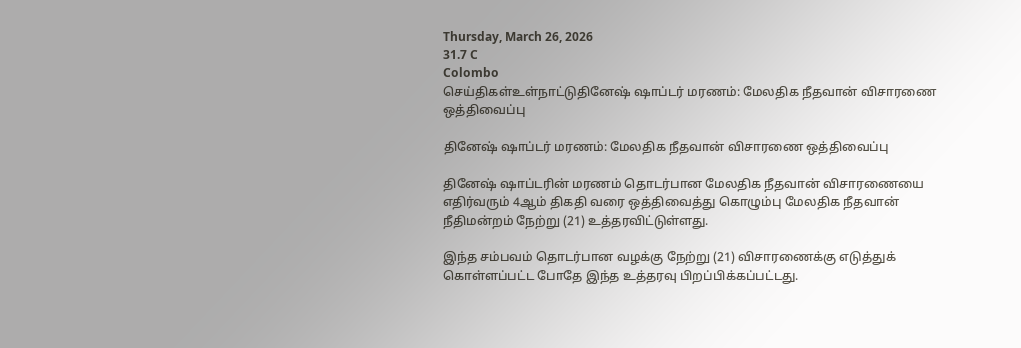Thursday, March 26, 2026
31.7 C
Colombo
செய்திகள்உள்நாட்டுதினேஷ் ஷாப்டர் மரணம்: மேலதிக நீதவான் விசாரணை ஒத்திவைப்பு

தினேஷ் ஷாப்டர் மரணம்: மேலதிக நீதவான் விசாரணை ஒத்திவைப்பு

தினேஷ் ஷாப்டரின் மரணம் தொடர்பான மேலதிக நீதவான் விசாரணையை எதிர்வரும் 4ஆம் திகதி வரை ஒத்திவைத்து கொழும்பு மேலதிக நீதவான் நீதிமன்றம் நேற்று (21) உத்தரவிட்டுள்ளது.

இந்த சம்பவம் தொடர்பான வழக்கு நேற்று (21) விசாரணைக்கு எடுத்துக் கொள்ளப்பட்ட போதே இந்த உத்தரவு பிறப்பிக்கப்பட்டது.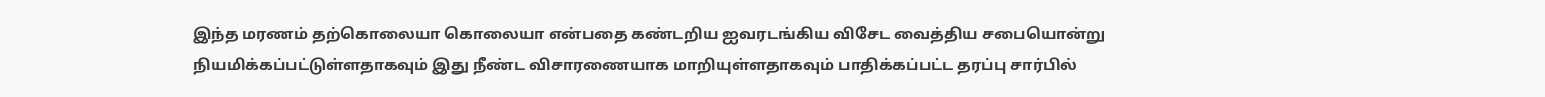இந்த மரணம் தற்கொலையா கொலையா என்பதை கண்டறிய ஐவரடங்கிய விசேட வைத்திய சபையொன்று நியமிக்கப்பட்டுள்ளதாகவும் இது நீண்ட விசாரணையாக மாறியுள்ளதாகவும் பாதிக்கப்பட்ட தரப்பு சார்பில்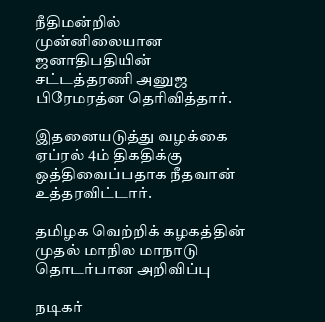நீதிமன்றில் முன்னிலையான ஜனாதிபதியின் சட்டத்தரணி அனுஜ பிரேமரத்ன தெரிவித்தார்.

இதனையடுத்து வழக்கை ஏப்ரல் 4ம் திகதிக்கு ஒத்திவைப்பதாக நீதவான் உத்தரவிட்டார்.

தமிழக வெற்றிக் கழகத்தின் முதல் மாநில மாநாடு தொடர்பான அறிவிப்பு

நடிகர்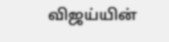விஜய்யின்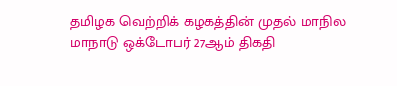தமிழக வெற்றிக் கழகத்தின் முதல் மாநில மாநாடு ஒக்டோபர் 27ஆம் திகதி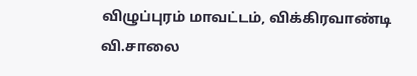விழுப்புரம் மாவட்டம், விக்கிரவாண்டி வி.சாலை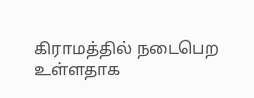கிராமத்தில் நடைபெற உள்ளதாக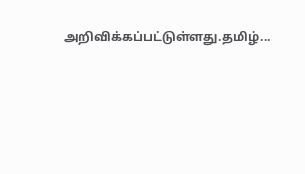அறிவிக்கப்பட்டுள்ளது.தமிழ்...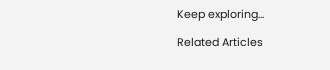Keep exploring...

Related Articles